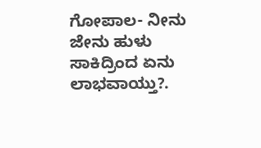ಗೋಪಾಲ- ನೀನು ಜೇನು ಹುಳು ಸಾಕಿದ್ರಿಂದ ಏನು ಲಾಭವಾಯ್ತು?.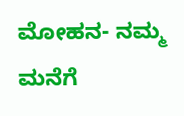ಮೋಹನ- ನಮ್ಮ ಮನೆಗೆ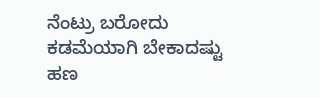ನೆಂಟ್ರು ಬರೋದು ಕಡಮೆಯಾಗಿ ಬೇಕಾದಷ್ಟು ಹಣ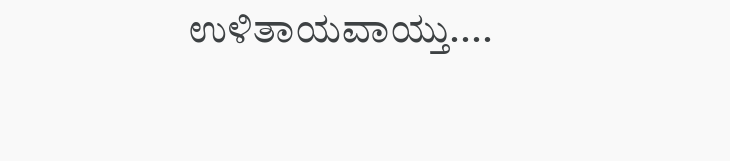ಉಳಿತಾಯವಾಯ್ತು....